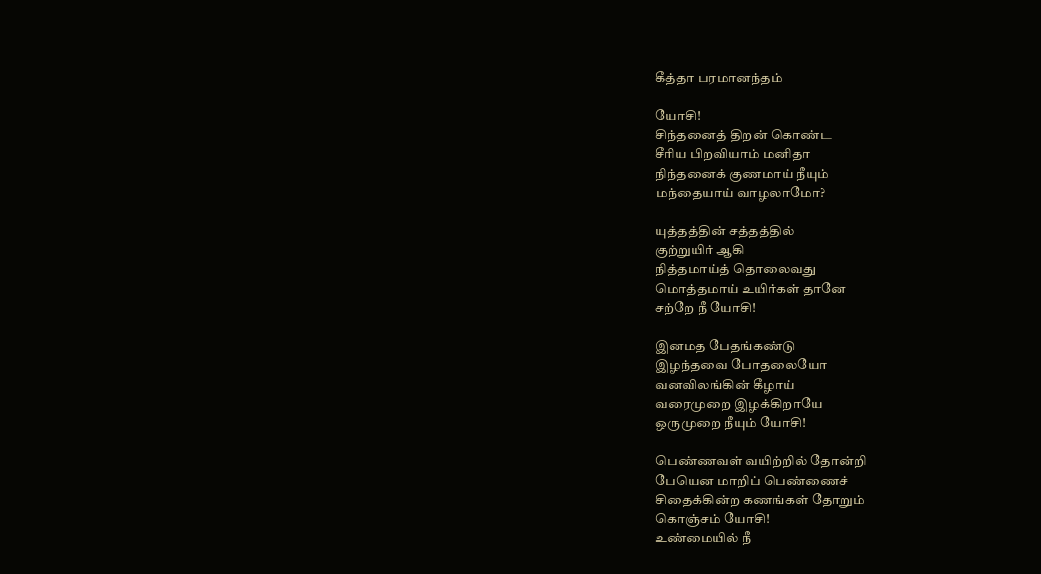கீத்தா பரமானந்தம்

யோசி!
சிந்தனைத் திறன் கொண்ட
சீரிய பிறவியாம் மனிதா
நிந்தனைக் குணமாய் நீயும்
மந்தையாய் வாழலாமோ?

யுத்தத்தின் சத்தத்தில்
குற்றுயிர் ஆகி
நித்தமாய்த் தொலைவது
மொத்தமாய் உயிர்கள் தானே
சற்றே நீ யோசி!

இனமத பேதங்கண்டு
இழந்தவை போதலையோ
வனவிலங்கின் கீழாய்
வரைமுறை இழக்கிறாயே
ஒருமுறை நீயும் யோசி!

பெண்ணவள் வயிற்றில் தோன்றி
பேயென மாறிப் பெண்ணைச்
சிதைக்கின்ற கணங்கள் தோறும்
கொஞ்சம் யோசி!
உண்மையில் நீ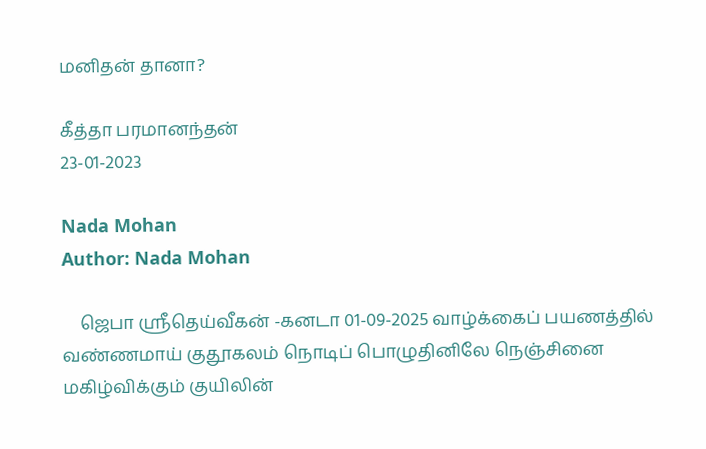மனிதன் தானா?

கீத்தா பரமானந்தன்
23-01-2023

Nada Mohan
Author: Nada Mohan

    ஜெபா ஸ்ரீதெய்வீகன் -கனடா 01-09-2025 வாழ்க்கைப் பயணத்தில் வண்ணமாய் குதூகலம் நொடிப் பொழுதினிலே நெஞ்சினை மகிழ்விக்கும் குயிலின்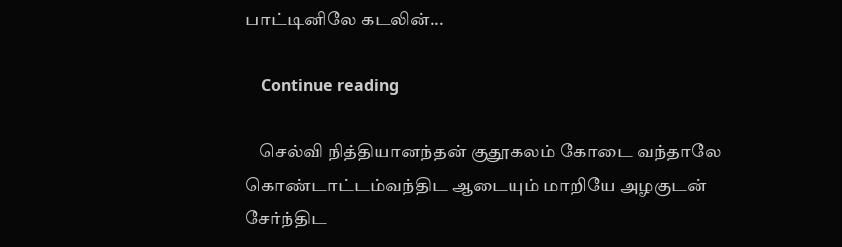பாட்டினிலே கடலின்...

    Continue reading

    செல்வி நித்தியானந்தன் குதூகலம் கோடை வந்தாலே கொண்டாட்டம்வந்திட ஆடையும் மாறியே அழகுடன் சேர்ந்திட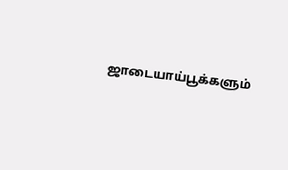ஜாடையாய்பூக்களும்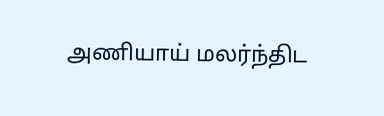அணியாய் மலர்ந்திட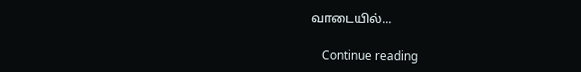வாடையில்...

    Continue reading